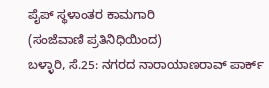ಪೈಪ್ ಸ್ಥಳಾಂತರ ಕಾಮಗಾರಿ
(ಸಂಜೆವಾಣಿ ಪ್ರತಿನಿಧಿಯಿಂದ)
ಬಳ್ಳಾರಿ, ಸೆ.25: ನಗರದ ನಾರಾಯಾಣರಾವ್ ಪಾರ್ಕ್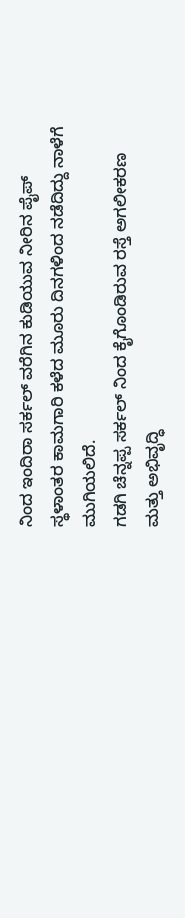ನಿಂದ ಇಂದಿರಾ ಸರ್ಕಲ್ ವರೆಗಿನ ಕುಡಿಯುವ ನೀರಿನ ಪೈಪ್ ಸ್ಥಳಾಂತರ ಕಾಮಗಾರಿ ಕಳೆದ ಮೂರು ದಿನಗಳಿಂದ ನಡೆದಿದ್ದು ನಾಳೆಗೆ ಮುಗಿಯಲಿದೆ.
ಗಡಗಿ ಚೆನ್ನಪ್ಪ ಸರ್ಕಲ್ ನಿಂದ ಕೈಗೊಂಡಿರುವ ರಸ್ತೆ ಅಗಲೀಕರಣ ಮತ್ತು ಅಭಿವೃದ್ಧಿ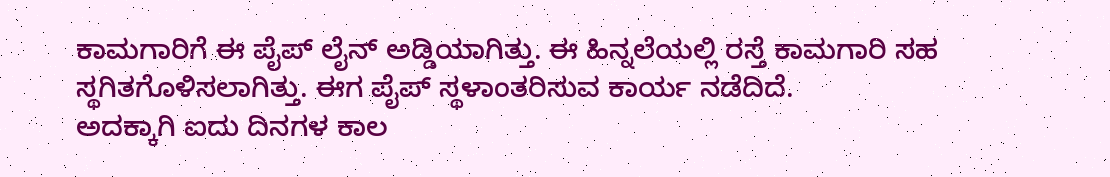ಕಾಮಗಾರಿಗೆ ಈ ಪೈಪ್ ಲೈನ್ ಅಡ್ಡಿಯಾಗಿತ್ತು. ಈ ಹಿನ್ನಲೆಯಲ್ಲಿ ರಸ್ತೆ ಕಾಮಗಾರಿ ಸಹ ಸ್ಥಗಿತಗೊಳಿಸಲಾಗಿತ್ತು. ಈಗ ಪೈಪ್ ಸ್ಥಳಾಂತರಿಸುವ ಕಾರ್ಯ ನಡೆದಿದೆ.
ಅದಕ್ಕಾಗಿ ಐದು ದಿನಗಳ ಕಾಲ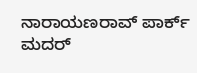ನಾರಾಯಣರಾವ್ ಪಾರ್ಕ್ ಮದರ್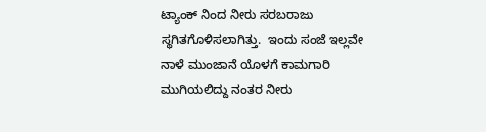ಟ್ಯಾಂಕ್ ನಿಂದ ನೀರು ಸರಬರಾಜು ಸ್ಥಗಿತಗೊಳಿಸಲಾಗಿತ್ತು.  ಇಂದು ಸಂಜೆ ಇಲ್ಲವೇ ನಾಳೆ ಮುಂಜಾನೆ ಯೊಳಗೆ ಕಾಮಗಾರಿ ಮುಗಿಯಲಿದ್ದು ನಂತರ ನೀರು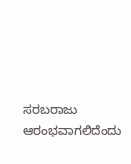ಸರಬರಾಜು ಆರಂಭವಾಗಲಿದೆಂದು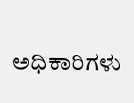ಅಧಿಕಾರಿಗಳು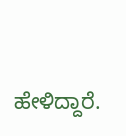ಹೇಳಿದ್ದಾರೆ.